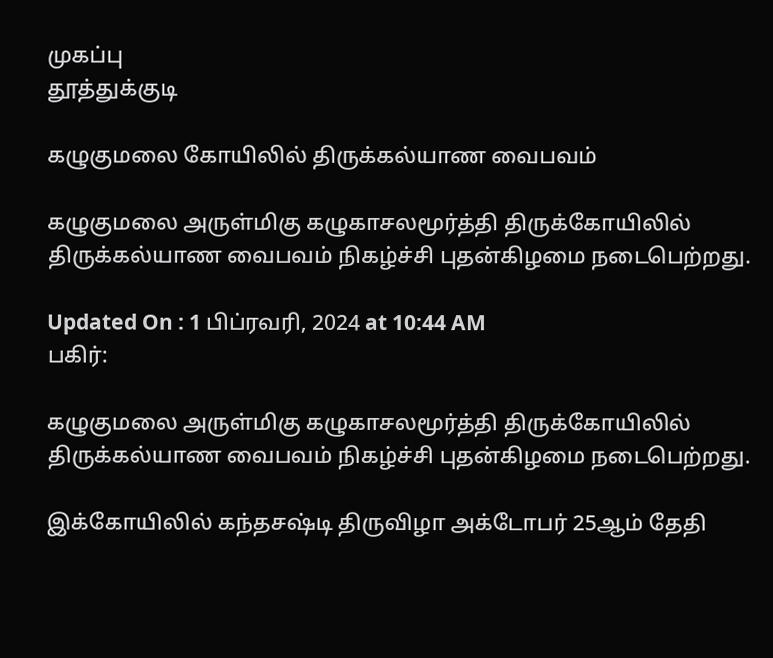முகப்பு
தூத்துக்குடி

கழுகுமலை கோயிலில் திருக்கல்யாண வைபவம்

கழுகுமலை அருள்மிகு கழுகாசலமூர்த்தி திருக்கோயிலில் திருக்கல்யாண வைபவம் நிகழ்ச்சி புதன்கிழமை நடைபெற்றது.

Updated On : 1 பிப்ரவரி, 2024 at 10:44 AM
பகிர்:

கழுகுமலை அருள்மிகு கழுகாசலமூர்த்தி திருக்கோயிலில் திருக்கல்யாண வைபவம் நிகழ்ச்சி புதன்கிழமை நடைபெற்றது.

இக்கோயிலில் கந்தசஷ்டி திருவிழா அக்டோபர் 25ஆம் தேதி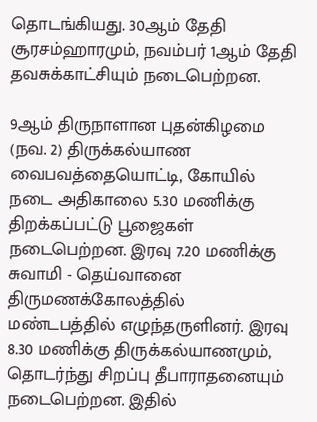தொடங்கியது. 30ஆம் தேதி சூரசம்ஹாரமும், நவம்பர் 1ஆம் தேதி தவசுக்காட்சியும் நடைபெற்றன.

9ஆம் திருநாளான புதன்கிழமை (நவ. 2) திருக்கல்யாண வைபவத்தையொட்டி, கோயில் நடை அதிகாலை 5.30 மணிக்கு திறக்கப்பட்டு பூஜைகள் நடைபெற்றன. இரவு 7.20 மணிக்கு சுவாமி - தெய்வானை திருமணக்கோலத்தில் மண்டபத்தில் எழுந்தருளினர். இரவு 8.30 மணிக்கு திருக்கல்யாணமும், தொடர்ந்து சிறப்பு தீபாராதனையும் நடைபெற்றன. இதில்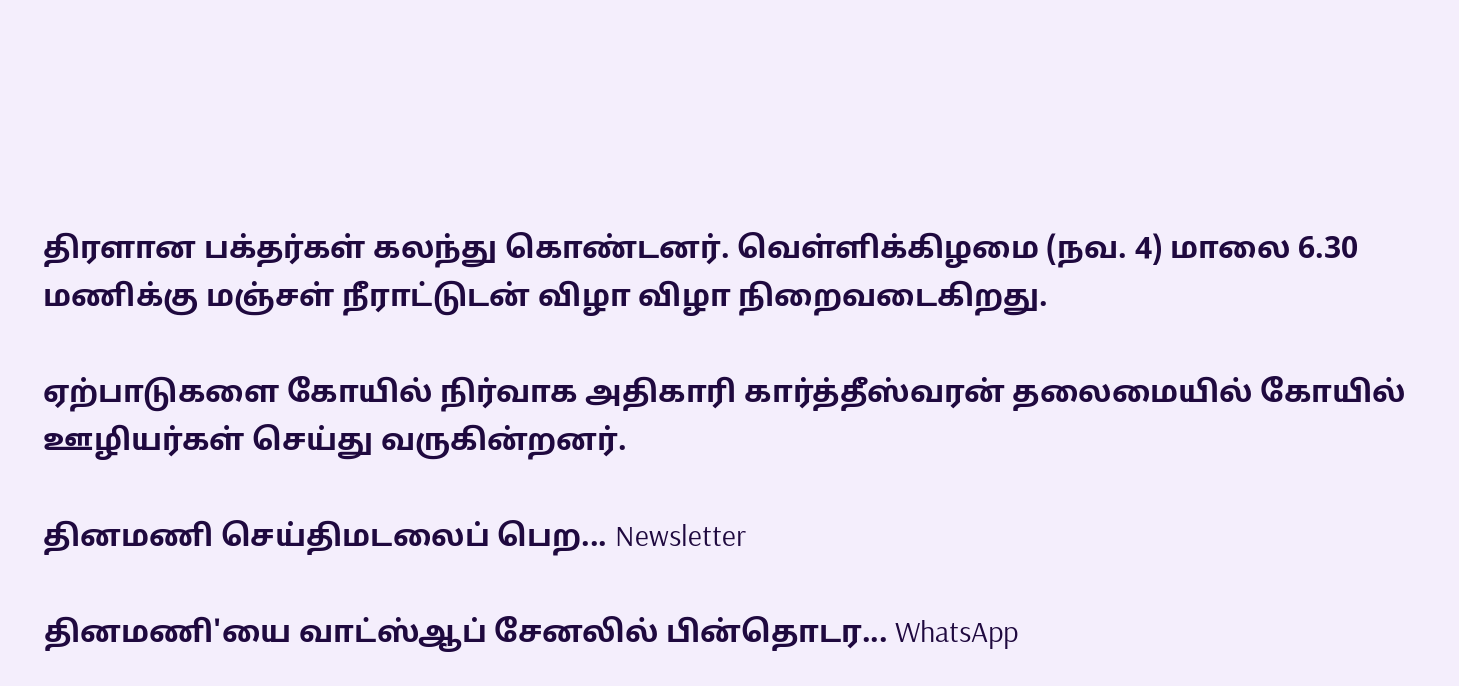திரளான பக்தர்கள் கலந்து கொண்டனர். வெள்ளிக்கிழமை (நவ. 4) மாலை 6.30 மணிக்கு மஞ்சள் நீராட்டுடன் விழா விழா நிறைவடைகிறது.

ஏற்பாடுகளை கோயில் நிர்வாக அதிகாரி கார்த்தீஸ்வரன் தலைமையில் கோயில் ஊழியர்கள் செய்து வருகின்றனர்.

தினமணி செய்திமடலைப் பெற... Newsletter

தினமணி'யை வாட்ஸ்ஆப் சேனலில் பின்தொடர... WhatsApp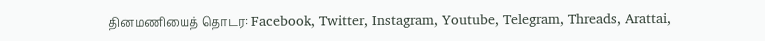தினமணியைத் தொடர: Facebook, Twitter, Instagram, Youtube, Telegram, Threads, Arattai,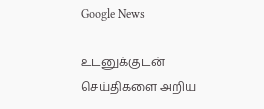Google News

உடனுக்குடன் செய்திகளை அறிய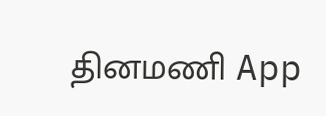தினமணி App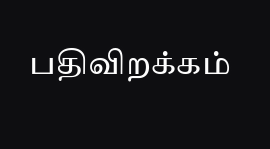பதிவிறக்கம்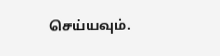செய்யவும்.